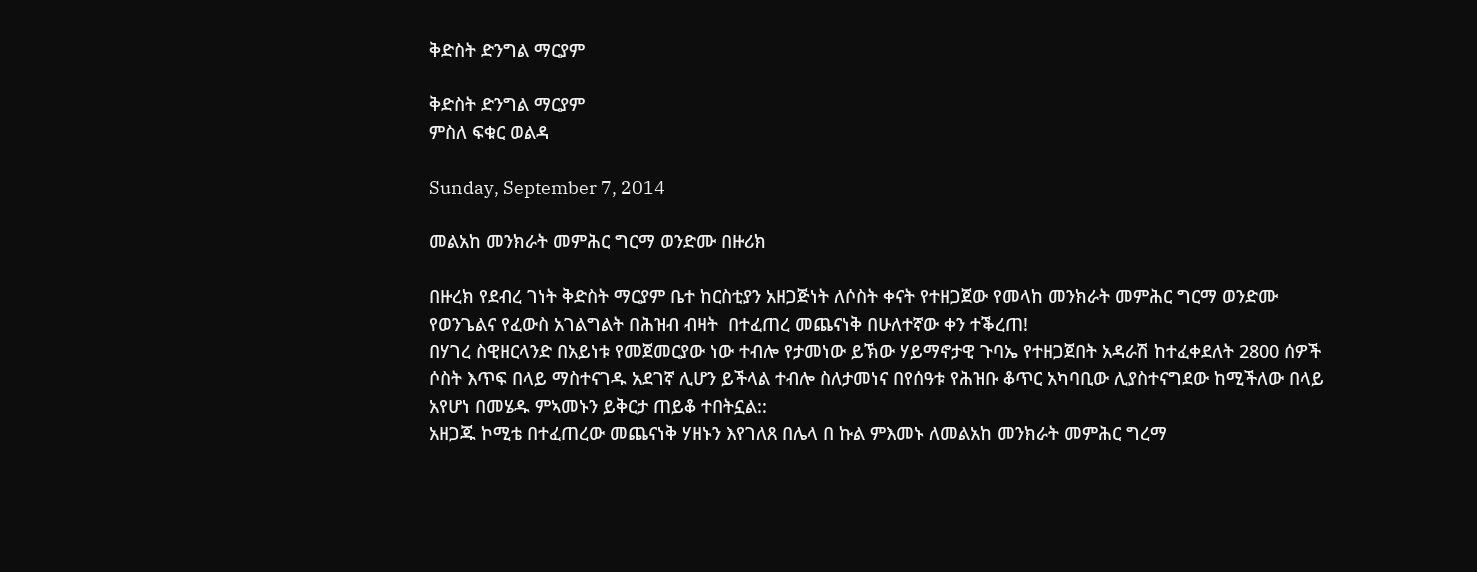ቅድስት ድንግል ማርያም

ቅድስት ድንግል ማርያም
ምስለ ፍቁር ወልዳ

Sunday, September 7, 2014

መልአከ መንክራት መምሕር ግርማ ወንድሙ በዙሪክ

በዙረክ የደብረ ገነት ቅድስት ማርያም ቤተ ከርስቲያን አዘጋጅነት ለሶስት ቀናት የተዘጋጀው የመላከ መንክራት መምሕር ግርማ ወንድሙ የወንጌልና የፈውስ አገልግልት በሕዝብ ብዛት  በተፈጠረ መጨናነቅ በሁለተኛው ቀን ተቕረጠ!
በሃገረ ስዊዘርላንድ በአይነቱ የመጀመርያው ነው ተብሎ የታመነው ይኽው ሃይማኖታዊ ጉባኤ የተዘጋጀበት አዳራሽ ከተፈቀደለት 2800 ሰዎች ሶስት እጥፍ በላይ ማስተናገዱ አደገኛ ሊሆን ይችላል ተብሎ ስለታመነና በየሰዓቱ የሕዝቡ ቆጥር አካባቢው ሊያስተናግደው ከሚችለው በላይ አየሆነ በመሄዱ ምኣመኑን ይቅርታ ጠይቆ ተበትኗል::
አዘጋጁ ኮሚቴ በተፈጠረው መጨናነቅ ሃዘኑን እየገለጸ በሌላ በ ኩል ምእመኑ ለመልአከ መንክራት መምሕር ግረማ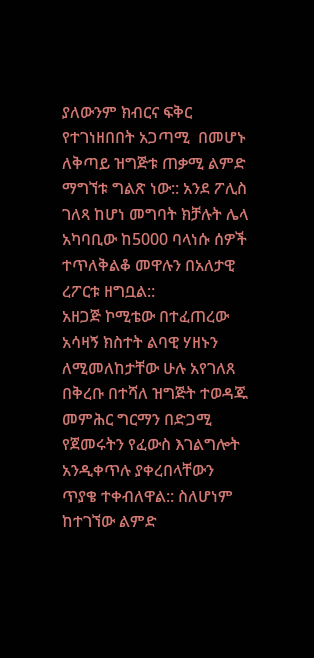ያለውንም ክብርና ፍቅር የተገነዘበበት አጋጣሚ  በመሆኑ ለቅጣይ ዝግጅቱ ጠቃሚ ልምድ ማግኘቱ ግልጽ ነው:: አንደ ፖሊስ ገለጻ ከሆነ መግባት ክቻሉት ሌላ አካባቢው ከ5000 ባላነሱ ሰዎች ተጥለቅልቆ መዋሉን በአለታዊ ረፖርቱ ዘግቧል::
አዘጋጅ ኮሚቴው በተፈጠረው አሳዛኝ ክስተት ልባዊ ሃዘኑን ለሚመለከታቸው ሁሉ አየገለጸ በቅረቡ በተሻለ ዝግጅት ተወዳጁ መምሕር ግርማን በድጋሚ የጀመሩትን የፈውስ እገልግሎት አንዲቀጥሉ ያቀረበላቸውን ጥያቄ ተቀብለዋል:: ስለሆነም ከተገኘው ልምድ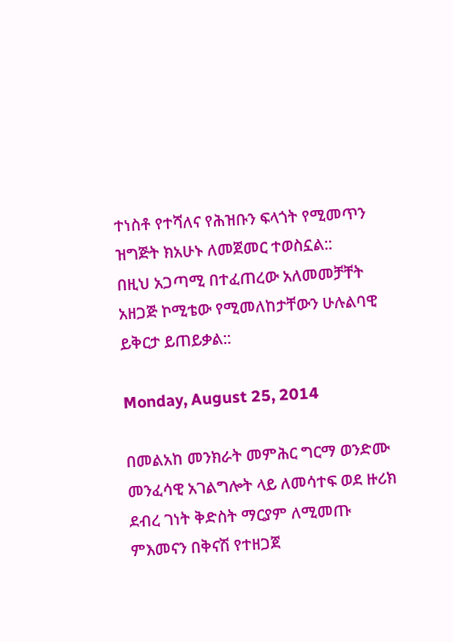ተነስቶ የተሻለና የሕዝቡን ፍላጎት የሚመጥን ዝግጅት ክአሁኑ ለመጀመር ተወስኗል::
በዚህ አጋጣሚ በተፈጠረው አለመመቻቸት አዘጋጅ ኮሚቴው የሚመለከታቸውን ሁሉልባዊ ይቅርታ ይጠይቃል::

Monday, August 25, 2014

በመልአከ መንክራት መምሕር ግርማ ወንድሙ መንፈሳዊ አገልግሎት ላይ ለመሳተፍ ወደ ዙሪክ ደብረ ገነት ቅድስት ማርያም ለሚመጡ ምእመናን በቅናሽ የተዘጋጀ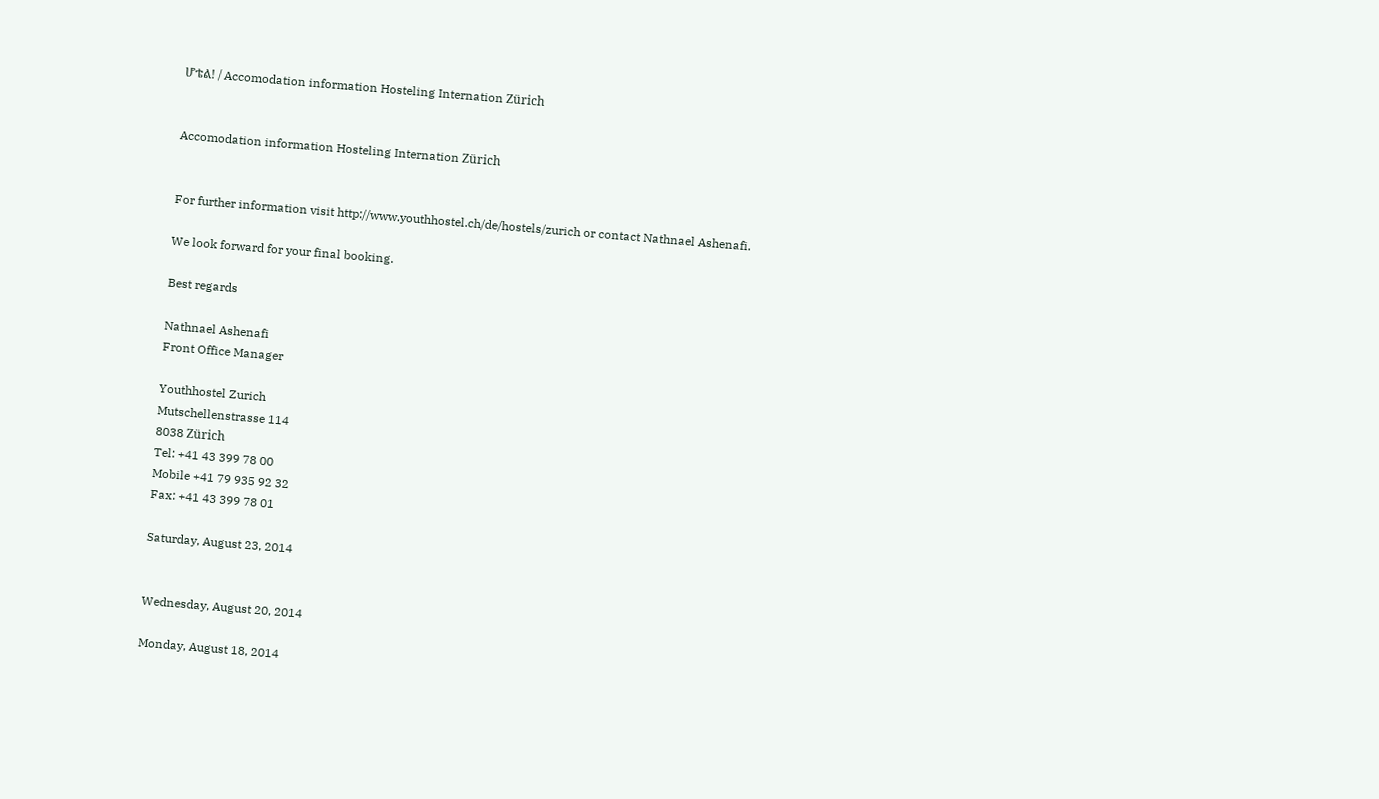ሆቴል! / Accomodation information Hosteling Internation Zürich


Accomodation information Hosteling Internation Zürich


For further information visit http://www.youthhostel.ch/de/hostels/zurich or contact Nathnael Ashenafi.

We look forward for your final booking.

Best regards

Nathnael Ashenafi
Front Office Manager

Youthhostel Zurich
Mutschellenstrasse 114
8038 Zürich
Tel: +41 43 399 78 00
Mobile +41 79 935 92 32
Fax: +41 43 399 78 01

Saturday, August 23, 2014


Wednesday, August 20, 2014

Monday, August 18, 2014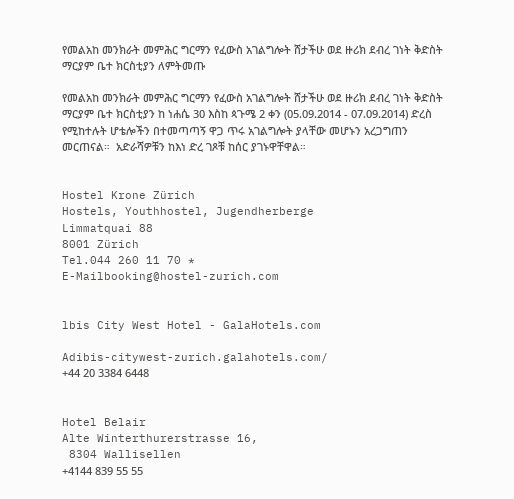የመልአከ መንክራት መምሕር ግርማን የፈውስ አገልግሎት ሸታችሁ ወደ ዙሪክ ደብረ ገነት ቅድስት ማርያም ቤተ ክርስቲያን ለምትመጡ

የመልአከ መንክራት መምሕር ግርማን የፈውስ አገልግሎት ሸታችሁ ወደ ዙሪክ ደብረ ገነት ቅድስት ማርያም ቤተ ክርስቲያን ከ ነሐሴ 30 እስከ ጳጉሜ 2 ቀን (05.09.2014 - 07.09.2014) ድረስ የሚከተሉት ሆቴሎችን በተመጣጣኝ ዋጋ ጥሩ አገልግሎት ያላቸው መሆኑን አረጋግጠን መርጠናል።  አድራሻዎቹን ከእነ ድረ ገጾቹ ከሰር ያገኑዋቸዋል።


Hostel Krone Zürich
Hostels, Youthhostel, Jugendherberge
Limmatquai 88
8001 Zürich
Tel.044 260 11 70 *
E-Mailbooking@hostel-zurich.com


lbis City West Hotel - GalaHotels.com

Adibis-citywest-zurich.galahotels.com/
+44 20 3384 6448


Hotel Belair
Alte Winterthurerstrasse 16,
 8304 Wallisellen
+4144 839 55 55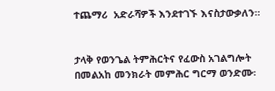ተጨማሪ  አድራሻዎች እንደተገኙ እናስታውቃለን።


ታላቅ የወንጌል ትምሕርትና የፈውስ አገልግሎት በመልአከ መንክራት መምሕር ግርማ ወንድሙ፡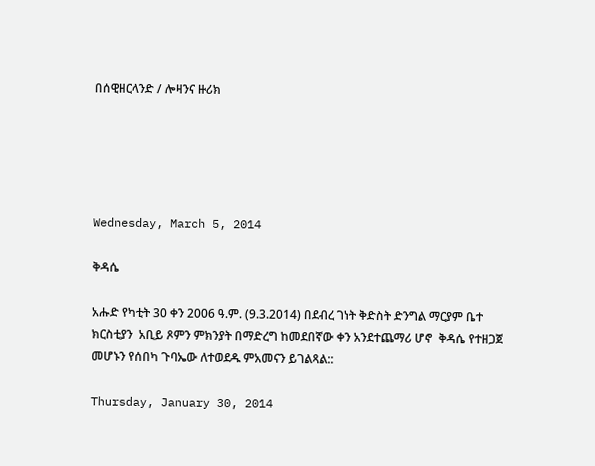በሰዊዘርላንድ / ሎዛንና ዙሪክ





Wednesday, March 5, 2014

ቅዳሴ

አሑድ የካቲት 30 ቀን 2006 ዓ.ም. (9.3.2014) በደብረ ገነት ቅድስት ድንግል ማርያም ቤተ ክርስቲያን  አቢይ ጾምን ምክንያት በማድረግ ከመደበኛው ቀን አንደተጨማሪ ሆኖ  ቅዳሴ የተዘጋጀ መሆኑን የሰበካ ጉባኤው ለተወደዱ ምአመናን ይገልጻል::

Thursday, January 30, 2014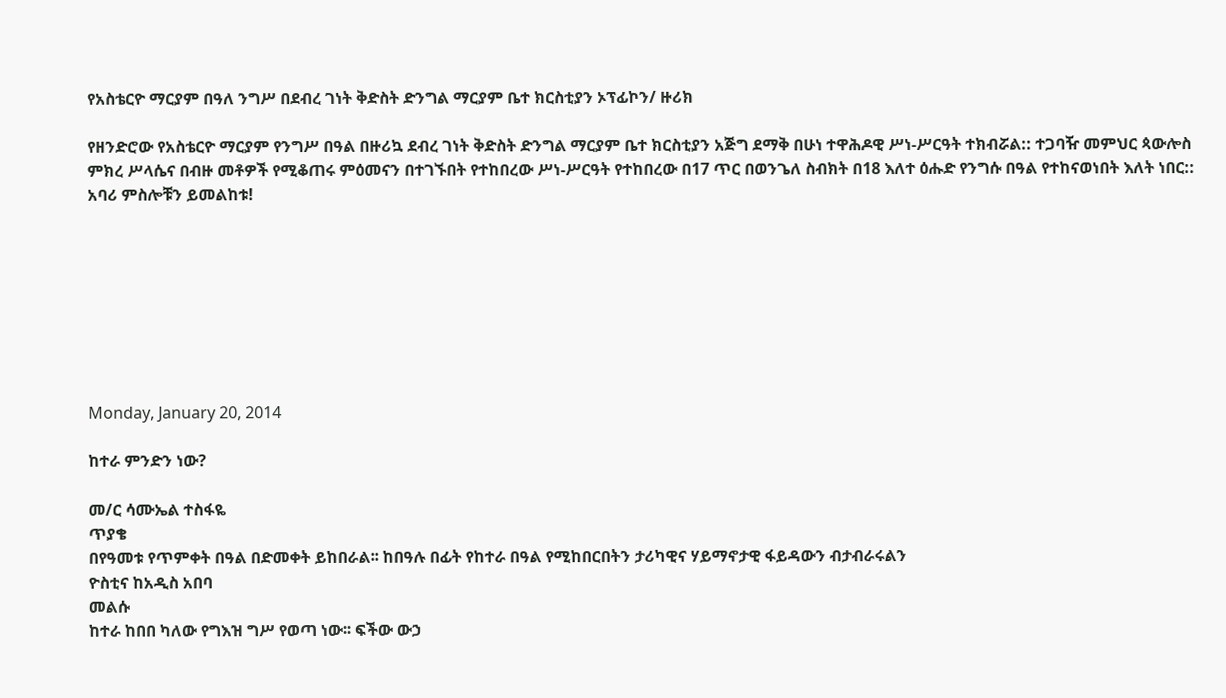የአስቴርዮ ማርያም በዓለ ንግሥ በደብረ ገነት ቅድስት ድንግል ማርያም ቤተ ክርስቲያን ኦፕፊኮን/ ዙሪክ

የዘንድሮው የአስቴርዮ ማርያም የንግሥ በዓል በዙሪኳ ደብረ ገነት ቅድስት ድንግል ማርያም ቤተ ክርስቲያን አጅግ ደማቅ በሁነ ተዋሕዶዊ ሥነ-ሥርዓት ተክብሯል:: ተጋባዥ መምህር ጳውሎስ ምክረ ሥላሴና በብዙ መቶዎች የሚቆጠሩ ምዕመናን በተገኙበት የተከበረው ሥነ-ሥርዓት የተከበረው በ17 ጥር በወንጌለ ስብክት በ18 እለተ ዕሑድ የንግሱ በዓል የተከናወነበት እለት ነበር:: አባሪ ምስሎቹን ይመልከቱ!








Monday, January 20, 2014

ከተራ ምንድን ነው?

መ/ር ሳሙኤል ተስፋዬ
ጥያቄ
በየዓመቱ የጥምቀት በዓል በድመቀት ይከበራል፡፡ ከበዓሉ በፊት የከተራ በዓል የሚከበርበትን ታሪካዊና ሃይማኖታዊ ፋይዳውን ብታብራሩልን
ዮስቲና ከአዲስ አበባ
መልሱ
ከተራ ከበበ ካለው የግእዝ ግሥ የወጣ ነው፡፡ ፍችው ውኃ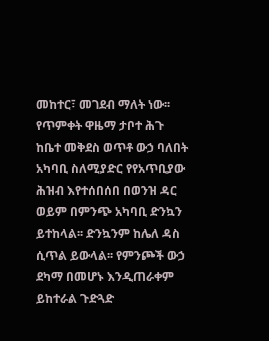መከተር፣ መገደብ ማለት ነው፡፡ የጥምቀት ዋዜማ ታቦተ ሕጉ ከቤተ መቅደስ ወጥቶ ውኃ ባለበት አካባቢ ስለሚያድር የየአጥቢያው ሕዝብ እየተሰበሰበ በወንዝ ዳር ወይም በምንጭ አካባቢ ድንኳን ይተከላል፡፡ ድንኳንም ከሌለ ዳስ ሲጥል ይውላል፡፡ የምንጮች ውኃ ደካማ በመሆኑ እንዲጠራቀም ይከተራል ጉድጓድ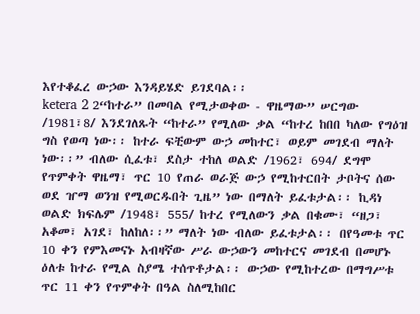እየተቆፈረ ውኃው እንዳይሄድ ይገደባል፡፡
ketera 2 2“ከተራ” በመባል የሚታወቀው - ዋዜማው” ሠርግው /1981፣8/ እንደገለጹት “ከተራ” የሚለው ቃል “ከተረ ከበበ ካለው የግዕዝ ግስ የወጣ ነው፡፡ ከተራ ፍቺውም ውኃ መከተር፣ ወይም መገደብ ማለት ነው፡፡” ብለው ሲፈቱ፣ ደስታ ተከለ ወልድ /1962፣ 694/ ደግሞ የጥምቀት ዋዜማ፣ ጥር 10 የጠራ ወራጅ ውኃ የሚከተርበት ታቦትና ሰው ወደ ዠማ ወንዝ የሚወርዱበት ጊዜ” ነው በማለት ይፈቱታል፡፡ ኪዳነ ወልድ ክፍሌም /1948፣ 555/ ከተረ የሚለውን ቃል በቁሙ፣ “ዘጋ፣ አቆመ፣ አገደ፣ ከለከለ፡፡” ማለት ነው ብለው ይፈቱታል፡፡ በየዓመቱ ጥር 10 ቀን የምእመናኑ አብዛኛው ሥራ ውኃውን መከተርና መገደብ በመሆኑ ዕለቱ ከተራ የሚል ስያሜ ተሰጥቶታል፡፡ ውኃው የሚከተረው በማግሥቱ ጥር 11 ቀን የጥምቀት በዓል ስለሚከበር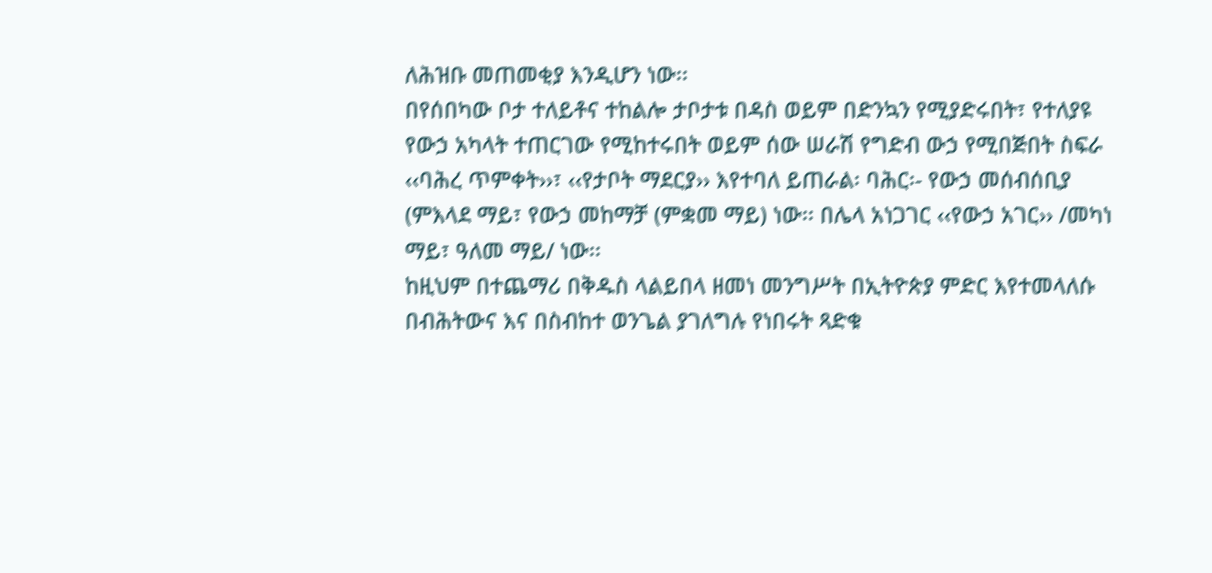ለሕዝቡ መጠመቂያ እንዲሆን ነው፡፡
በየሰበካው ቦታ ተለይቶና ተከልሎ ታቦታቱ በዳስ ወይም በድንኳን የሚያድሩበት፣ የተለያዩ የውኃ አካላት ተጠርገው የሚከተሩበት ወይም ሰው ሠራሽ የግድብ ውኃ የሚበጅበት ስፍራ ‹‹ባሕረ ጥምቀት››፣ ‹‹የታቦት ማደርያ›› እየተባለ ይጠራል፡ ባሕር፡- የውኃ መሰብሰቢያ (ምእላደ ማይ፣ የውኃ መከማቻ (ምቋመ ማይ) ነው፡፡ በሌላ አነጋገር ‹‹የውኃ አገር›› /መካነ ማይ፣ ዓለመ ማይ/ ነው፡፡
ከዚህም በተጨማሪ በቅዱስ ላልይበላ ዘመነ መንግሥት በኢትዮጵያ ምድር እየተመላለሱ በብሕትውና እና በስብከተ ወንጌል ያገለግሉ የነበሩት ጻድቁ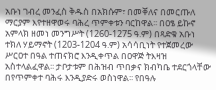አቡነ ገብረ መንፈስ ቅዱስ በአክሱም፣ በመቐለና በመርጡለ ማርያም እየተዘዋወሩ ባሕረ ጥምቀቱን ባርከዋል፡፡ በዐፄ ይኩኖ አምላክ ዘመነ መንግሥት (1260-1275 ዓ.ም) በጻድቁ አቡነ ተክለ ሃይማኖት (1203-1204 ዓ.ም) አሳሳቢነት የተጀመረው ሥርዐተ በዓል ተጠናክሮ እንዲቀጥል በዐዋጅ ትእዛዝ አስተላልፈዋል፡፡ ታቦታቱም በሕዝብ ጥበቃና ክብካቤ ተደርጎላቸው በየጥምቀተ ባሕሩ እንዲያድሩ ወስነዋል፡፡ የበዓሉ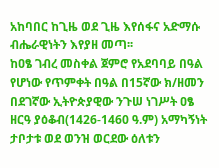አከባበር ከጊዜ ወደ ጊዜ እየሰፋና አድማሱ ብሔራዊነትን እየያዘ መጣ፡፡
ከዐፄ ገብረ መስቀል ጀምሮ የአደባባይ በዓል የሆነው የጥምቀት በዓል በ15ኛው ክ/ዘመን በደገኛው ኢትዮጵያዊው ንጉሠ ነገሥት ዐፄ ዘርዓ ያዕቆብ(1426-1460 ዓ.ም) አማካኝነት ታቦታቱ ወደ ወንዝ ወርደው ዕለቱን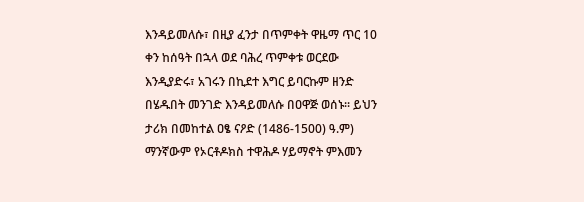እንዳይመለሱ፣ በዚያ ፈንታ በጥምቀት ዋዜማ ጥር 10 ቀን ከሰዓት በኋላ ወደ ባሕረ ጥምቀቱ ወርደው እንዲያድሩ፣ አገሩን በኪደተ እግር ይባርኩም ዘንድ በሄዱበት መንገድ እንዳይመለሱ በዐዋጅ ወሰኑ፡፡ ይህን ታሪክ በመከተል ዐፄ ናዖድ (1486-1500) ዓ.ም) ማንኛውም የኦርቶዶክስ ተዋሕዶ ሃይማኖት ምእመን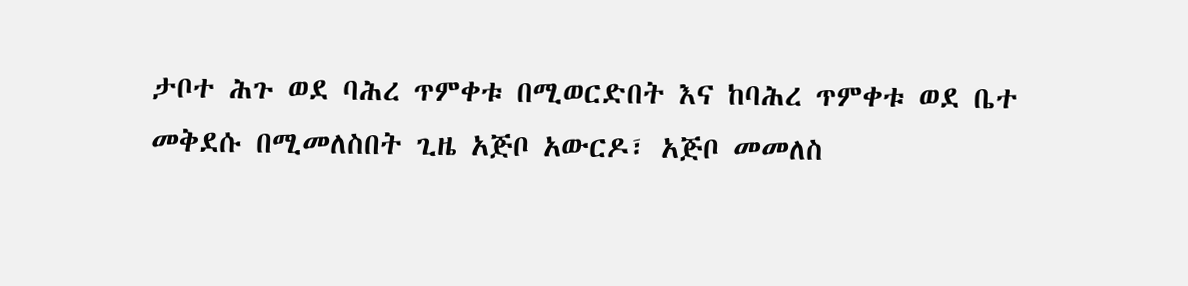ታቦተ ሕጉ ወደ ባሕረ ጥምቀቱ በሚወርድበት እና ከባሕረ ጥምቀቱ ወደ ቤተ መቅደሱ በሚመለስበት ጊዜ አጅቦ አውርዶ፣ አጅቦ መመለስ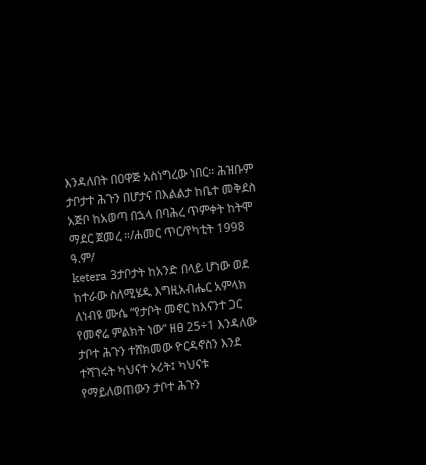እንዳለበት በዐዋጅ አስነግረው ነበር፡፡ ሕዝቡም ታቦታተ ሕጉን በሆታና በእልልታ ከቤተ መቅደስ አጅቦ ከአወጣ በኋላ በባሕረ ጥምቀት ከትሞ ማደር ጀመረ ።/ሐመር ጥር/የካቲት 1998 ዓ.ም/
ketera 3ታቦታት ከአንድ በላይ ሆነው ወደ ከተራው ስለሚሄዱ እግዚአብሔር አምላክ ለነብዩ ሙሴ “የታቦት መኖር ከእናንተ ጋር የመኖሬ ምልክት ነው” ዘፀ 25÷1 እንዳለው ታቦተ ሕጉን ተሸክመው ዮርዳኖስን እንደ ተሻገሩት ካህናተ ኦሪት፤ ካህናቱ የማይለወጠውን ታቦተ ሕጉን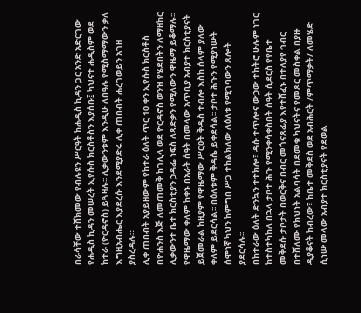በራሳቸው ተሸክመው የብሉዩን ሥርዓት ከሐዲስ ኪዳን ጋር አንድ አድርገው የሐዲስ ኪዳን መሠረት ኢየሱስ ክርስቶስን እያሰቡ፤ ካህናተ ሐዲስም ወደ ከተራ (ዮርዳኖስ) ይጓዛሉ፡፡ ሊቃውንቱም እንዲሁ ለበዓሉ የሚስማማውን ቃለ እግዚአብሔር እያደረሱ እንደሚያድሩ ሊቀ ጠበብት ሐረገወይን አገዘ ያስረዳሉ።
ሊቀ ጠበብት አያይዘውም የከተራ ዕለት ጥር 10 ቀን ኢየሱስ ክርስቶስ በዮሐንስ እጅ ለመጠመቅ ከገሊላ ወደ ዮርዳኖስ ወንዝ የሄደበትን ለማዘከር ሊቃውንተ ቤተ ክርስቲያን ኃዳፌ ነፍስ ለጻድቃን የሚለውን ዋዜማ ይቆማሉ፡፡ የዋዜማው ቀለም ከቀኑ በአራት ሰዓት በመላው አጥቢያ አብያተ ክርስቲያናት ይጀመራል ከዚያም የዋዜማው ሥርዐት ቅዱስ ተብሎ እስከ ሰላም ያለው ቀለም ይደርሳል፡፡ በዕለቱም ቅዳሴ ይቀደሳል፡፡ ታቦተ ሕጉን የሚያነሡት ሰሞነኛ ካህን ከምግበ ሥጋ ተከልክለው ለዕለቱ የሚገባውን ጸሎት ያደርሳሉ፡፡
በከተራው ዕለት ድንኳን ተተክሎ፣ ዳሱ ተጥሎና ውኃው ተከትሮ ሁሉም ነገር ከተስተካከለ በኋላ ታቦተ ሕጉ የሚንቀሳቀስበት ሰዓት ሲደርስ የየቤተ መቅደሱ ታቦታት በወርቅና በብር መጎናጸፊያ እየተሸፈኑ በተለያየ ኅብር በተሸለሙ የክህነት አልባሳት በደመቁ ካህናትና የመጾር መስቀል በያዙ ዲያቆናት ከብረው፣ ከቤተ መቅደስ ወደ አብሕርት /ምጥማቃት/ ለመሄድ ሲነሡ መላው አብያተ ክርስቲያናት የደወል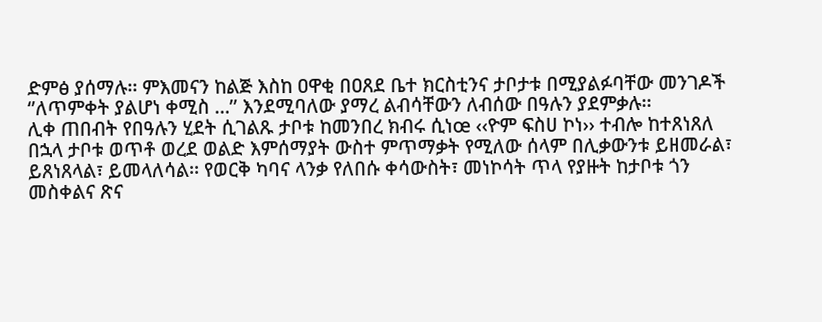ድምፅ ያሰማሉ፡፡ ምእመናን ከልጅ እስከ ዐዋቂ በዐጸደ ቤተ ክርስቲንና ታቦታቱ በሚያልፉባቸው መንገዶች ‘’ለጥምቀት ያልሆነ ቀሚስ …’’ እንደሚባለው ያማረ ልብሳቸውን ለብሰው በዓሉን ያደምቃሉ፡፡
ሊቀ ጠበብት የበዓሉን ሂደት ሲገልጹ ታቦቱ ከመንበረ ክብሩ ሲነœ ‹‹ዮም ፍስሀ ኮነ›› ተብሎ ከተጸነጸለ በኋላ ታቦቱ ወጥቶ ወረደ ወልድ እምሰማያት ውስተ ምጥማቃት የሚለው ሰላም በሊቃውንቱ ይዘመራል፣ ይጸነጸላል፣ ይመላለሳል፡፡ የወርቅ ካባና ላንቃ የለበሱ ቀሳውስት፣ መነኮሳት ጥላ የያዙት ከታቦቱ ጎን መስቀልና ጽና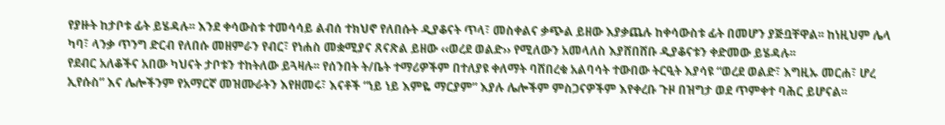የያዙት ከታቦቱ ፊት ይሄዳሉ፡፡ እንደ ቀሳውስቱ ተመሳሳይ ልብሰ ተክህኖ የለበሱት ዲያቆናት ጥላ፣ መስቀልና ቃጭል ይዘው እያቃጨሉ ከቀሳውስቱ ፊት በመሆን ያጅቧቸዋል፡፡ ከነዚህም ሌላ ካባ፣ ላንቃ ጥንግ ድርብ የለበሱ መዘምራን የብር፣ የነሐስ መቋሚያና ጸናጽል ይዘው ‹‹ወረደ ወልድ›› የሚለውን አመላለስ እያሸበሸቡ ዲያቆናቱን ቀድመው ይሄዳሉ፡፡
የደብር አለቆችና አበው ካህናት ታቦቱን ተከትለው ይጓዛሉ፡፡ የሰንበት ት/ቤት ተማሪዎችም በተለያዩ ቀለማት ባሸበረቁ አልባሳት ተውበው ትርዒት እያሳዩ “ወረደ ወልድ፣ እግዚኡ መርሐ፣ ሆረ ኢየሱስ” እና ሌሎችንም የአማርኛ መዝሙራትን እየዘመሩ፣ እናቶች “ነይ ነይ እምዬ ማርያም” እያሉ ሌሎችም ምስጋናዎችም እየቀረቡ ጉዞ በዝግታ ወደ ጥምቀተ ባሕር ይሆናል፡፡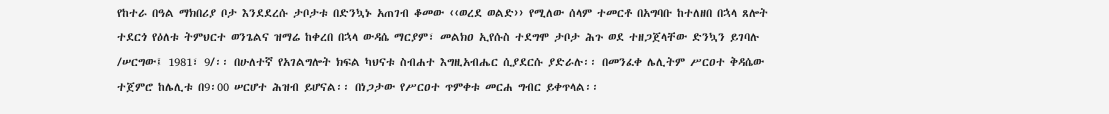የከተራ በዓል ማክበሪያ ቦታ እንደደረሱ ታቦታቱ በድንኳኑ አጠገብ ቆመው ‹‹ወረደ ወልድ›› የሚለው ሰላም ተመርቶ በአግባቡ ከተለዘበ በኋላ ጸሎት ተደርጎ የዕለቱ ትምህርተ ወንጌልና ዝማሬ ከቀረበ በኋላ ውዳሴ ማርያም፣ መልክዐ ኢየሱስ ተደግሞ ታቦታ ሕጉ ወደ ተዘጋጀላቸው ድንኳን ይገባሉ /ሠርግው፤ 1981፣ 9/፡፡ በሁለተኛ የአገልግሎት ክፍል ካህናቱ ስብሐተ እግዚአብሔር ሲያደርሱ ያድራሉ፡፡ በመንፈቀ ሌሊትም ሥርዐተ ቅዳሴው ተጀምሮ ከሌሊቱ በ9፡00 ሠርሆተ ሕዝብ ይሆናል፡፡ በነጋታው የሥርዐተ ጥምቀቱ መርሐ ግብር ይቀጥላል፡፡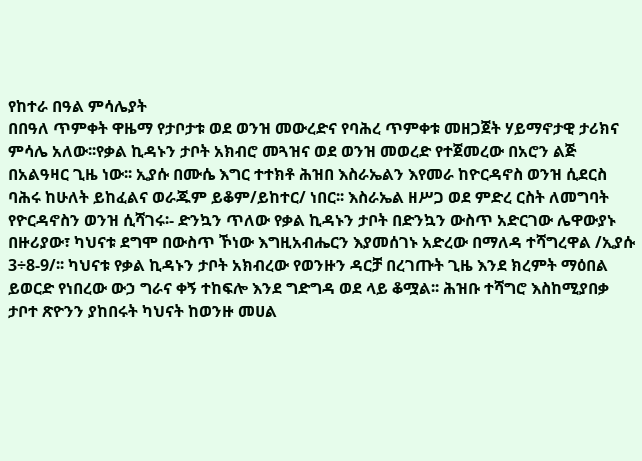የከተራ በዓል ምሳሌያት
በበዓለ ጥምቀት ዋዜማ የታቦታቱ ወደ ወንዝ መውረድና የባሕረ ጥምቀቱ መዘጋጀት ሃይማኖታዊ ታሪክና ምሳሌ አለው፡፡የቃል ኪዳኑን ታቦት አክብሮ መጓዝና ወደ ወንዝ መወረድ የተጀመረው በአሮን ልጅ በአልዓዛር ጊዜ ነው፡፡ ኢያሱ በሙሴ እግር ተተክቶ ሕዝበ እስራኤልን እየመራ ከዮርዳኖስ ወንዝ ሲደርስ ባሕሩ ከሁለት ይከፈልና ወራጁም ይቆም/ይከተር/ ነበር፡፡ እስራኤል ዘሥጋ ወደ ምድረ ርስት ለመግባት የዮርዳኖስን ወንዝ ሲሻገሩ፡- ድንኳን ጥለው የቃል ኪዳኑን ታቦት በድንኳን ውስጥ አድርገው ሌዋውያኑ በዙሪያው፣ ካህናቱ ደግሞ በውስጥ ኾነው እግዚአብሔርን እያመሰገኑ አድረው በማለዳ ተሻግረዋል /ኢያሱ 3÷8-9/፡፡ ካህናቱ የቃል ኪዳኑን ታቦት አክብረው የወንዙን ዳርቻ በረገጡት ጊዜ እንደ ክረምት ማዕበል ይወርድ የነበረው ውኃ ግራና ቀኝ ተከፍሎ እንደ ግድግዳ ወደ ላይ ቆሟል፡፡ ሕዝቡ ተሻግሮ እስከሚያበቃ ታቦተ ጽዮንን ያከበሩት ካህናት ከወንዙ መሀል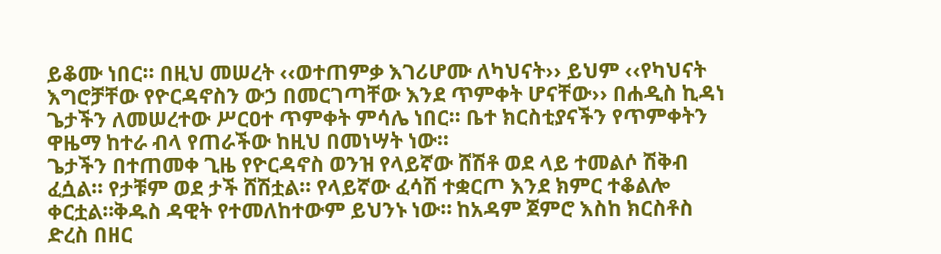ይቆሙ ነበር፡፡ በዚህ መሠረት ‹‹ወተጠምቃ እገሪሆሙ ለካህናት›› ይህም ‹‹የካህናት እግሮቻቸው የዮርዳኖስን ውኃ በመርገጣቸው እንደ ጥምቀት ሆናቸው›› በሐዲስ ኪዳነ ጌታችን ለመሠረተው ሥርዐተ ጥምቀት ምሳሌ ነበር፡፡ ቤተ ክርስቲያናችን የጥምቀትን ዋዜማ ከተራ ብላ የጠራችው ከዚህ በመነሣት ነው፡፡
ጌታችን በተጠመቀ ጊዜ የዮርዳኖስ ወንዝ የላይኛው ሸሽቶ ወደ ላይ ተመልሶ ሽቅብ ፈሷል፡፡ የታቹም ወደ ታች ሸሽቷል፡፡ የላይኛው ፈሳሽ ተቋርጦ እንደ ክምር ተቆልሎ ቀርቷል።ቅዱስ ዳዊት የተመለከተውም ይህንኑ ነው። ከአዳም ጀምሮ እስከ ክርስቶስ ድረስ በዘር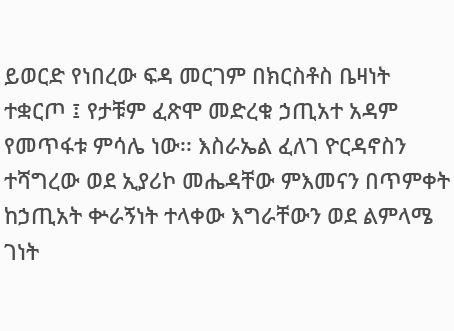ይወርድ የነበረው ፍዳ መርገም በክርስቶስ ቤዛነት ተቋርጦ ፤ የታቹም ፈጽሞ መድረቁ ኃጢአተ አዳም የመጥፋቱ ምሳሌ ነው፡፡ እስራኤል ፈለገ ዮርዳኖስን ተሻግረው ወደ ኢያሪኮ መሔዳቸው ምእመናን በጥምቀት ከኃጢአት ቍራኝነት ተላቀው እግራቸውን ወደ ልምላሜ ገነት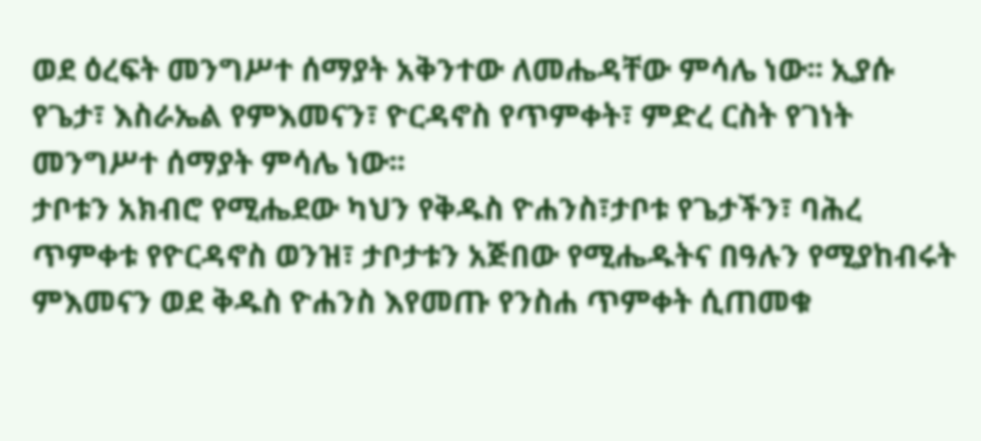ወደ ዕረፍት መንግሥተ ሰማያት አቅንተው ለመሔዳቸው ምሳሌ ነው፡፡ ኢያሱ የጌታ፣ እስራኤል የምእመናን፣ ዮርዳኖስ የጥምቀት፣ ምድረ ርስት የገነት መንግሥተ ሰማያት ምሳሌ ነው፡፡
ታቦቱን አክብሮ የሚሔደው ካህን የቅዱስ ዮሐንስ፣ታቦቱ የጌታችን፣ ባሕረ ጥምቀቱ የዮርዳኖስ ወንዝ፣ ታቦታቱን አጅበው የሚሔዱትና በዓሉን የሚያከብሩት ምእመናን ወደ ቅዱስ ዮሐንስ እየመጡ የንስሐ ጥምቀት ሲጠመቁ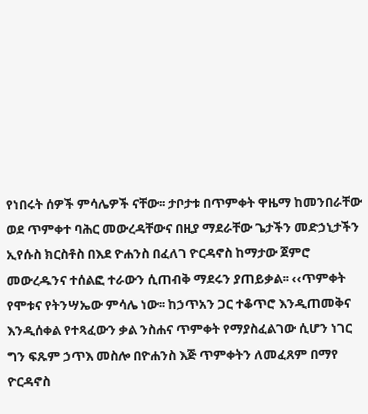የነበሩት ሰዎች ምሳሌዎች ናቸው፡፡ ታቦታቱ በጥምቀት ዋዜማ ከመንበራቸው ወደ ጥምቀተ ባሕር መውረዳቸውና በዚያ ማደራቸው ጌታችን መድኃኒታችን ኢየሱስ ክርስቶስ በእደ ዮሐንስ በፈለገ ዮርዳኖስ ከማታው ጀምሮ መውረዱንና ተሰልፎ ተራውን ሲጠብቅ ማደሩን ያጠይቃል፡፡ ‹‹ጥምቀት የሞቱና የትንሣኤው ምሳሌ ነው፡፡ ከኃጥአን ጋር ተቆጥሮ እንዲጠመቅና እንዲሰቀል የተጻፈውን ቃል ንስሐና ጥምቀት የማያስፈልገው ሲሆን ነገር ግን ፍጹም ኃጥእ መስሎ በዮሐንስ እጅ ጥምቀትን ለመፈጸም በማየ ዮርዳኖስ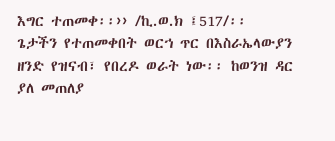እግር ተጠመቀ፡፡›› /ኪ.ወ.ክ ፤517/፡፡
ጌታችን የተጠመቀበት ወርኀ ጥር በእስራኤላውያን ዘንድ የዝናብ፣ የበረዶ ወራት ነው፡፡ ከወንዝ ዳር ያለ መጠለያ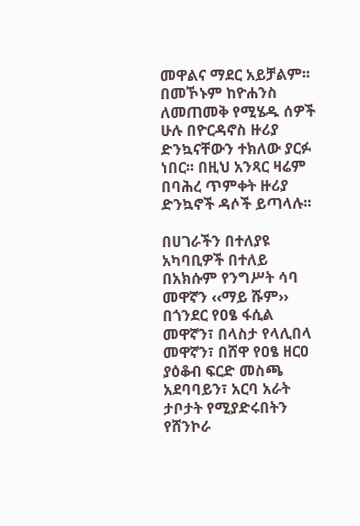መዋልና ማደር አይቻልም፡፡ በመኾኑም ከዮሐንስ ለመጠመቅ የሚሄዱ ሰዎች ሁሉ በዮርዳኖስ ዙሪያ ድንኳናቸውን ተክለው ያርፉ ነበር፡፡ በዚህ አንጻር ዛሬም በባሕረ ጥምቀት ዙሪያ ድንኳኖች ዳሶች ይጣላሉ፡፡

በሀገራችን በተለያዩ አካባቢዎች በተለይ በአክሱም የንግሥት ሳባ መዋኛን ‹‹ማይ ሹም›› በጎንደር የዐፄ ፋሲል መዋኛን፣ በላስታ የላሊበላ መዋኛን፣ በሸዋ የዐፄ ዘርዐ ያዕቆብ ፍርድ መስጫ አደባባይን፣ አርባ አራት ታቦታት የሚያድሩበትን የሸንኮራ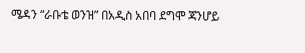ሜዳን “ራቡቴ ወንዝ” በአዲስ አበባ ደግሞ ጃንሆይ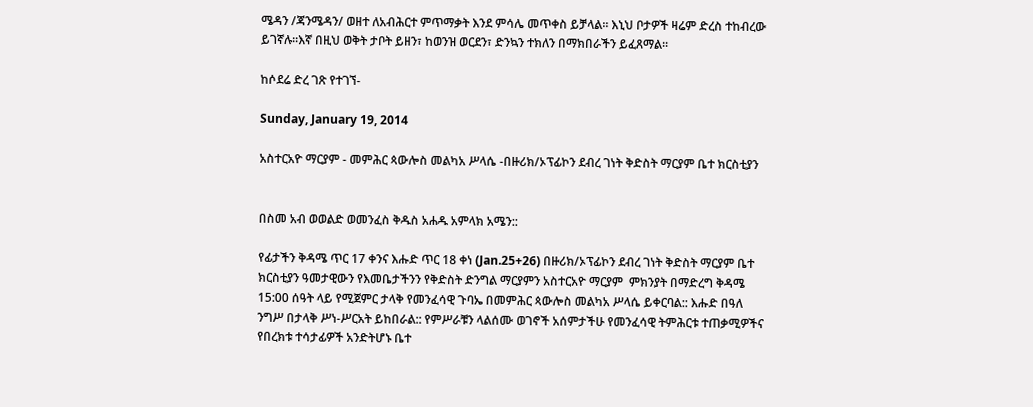ሜዳን /ጃንሜዳን/ ወዘተ ለአብሕርተ ምጥማቃት እንደ ምሳሌ መጥቀስ ይቻላል፡፡ እኒህ ቦታዎች ዛሬም ድረስ ተከብረው ይገኛሉ፡፡እኛ በዚህ ወቅት ታቦት ይዘን፣ ከወንዝ ወርደን፣ ድንኳን ተክለን በማክበራችን ይፈጸማል፡፡

ከሶደሬ ድረ ገጽ የተገኘ-

Sunday, January 19, 2014

አስተርአዮ ማርያም - መምሕር ጳውሎስ መልካአ ሥላሴ -በዙሪክ/ኦፕፊኮን ደብረ ገነት ቅድስት ማርያም ቤተ ክርስቲያን


በስመ አብ ወወልድ ወመንፈስ ቅዱስ አሐዱ አምላክ አሜን::

የፊታችን ቅዳሜ ጥር 17 ቀንና እሑድ ጥር 18 ቀነ (Jan.25+26) በዙሪክ/ኦፕፊኮን ደብረ ገነት ቅድስት ማርያም ቤተ ክርስቲያን ዓመታዊውን የእመቤታችንን የቅድስት ድንግል ማርያምን አስተርአዮ ማርያም  ምክንያት በማድረግ ቅዳሜ 15:00 ሰዓት ላይ የሚጀምር ታላቅ የመንፈሳዊ ጉባኤ በመምሕር ጳውሎስ መልካአ ሥላሴ ይቀርባል:: እሑድ በዓለ ንግሥ በታላቅ ሥነ-ሥርአት ይከበራል:: የምሥራቹን ላልሰሙ ወገኖች አሰምታችሁ የመንፈሳዊ ትምሕርቱ ተጠቃሚዎችና የበረክቱ ተሳታፊዎች አንድትሆኑ ቤተ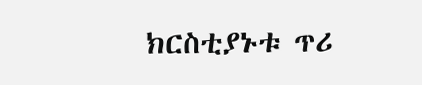ክርስቲያኑቱ ጥሪ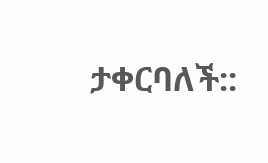ታቀርባለች::